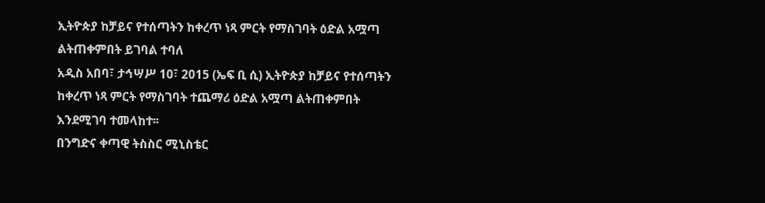ኢትዮጵያ ከቻይና የተሰጣትን ከቀረጥ ነጻ ምርት የማስገባት ዕድል አሟጣ ልትጠቀምበት ይገባል ተባለ
አዲስ አበባ፣ ታኅሣሥ 10፣ 2015 (ኤፍ ቢ ሲ) ኢትዮጵያ ከቻይና የተሰጣትን ከቀረጥ ነጻ ምርት የማስገባት ተጨማሪ ዕድል አሟጣ ልትጠቀምበት እንደሚገባ ተመላከተ፡፡
በንግድና ቀጣዊ ትስስር ሚኒስቴር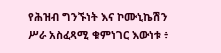የሕዝብ ግንኙነት እና ኮሙኒኬሽን ሥራ አስፈጻሚ ቁምነገር እውነቱ ፥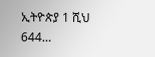ኢትዮጵያ 1 ሺህ 644…